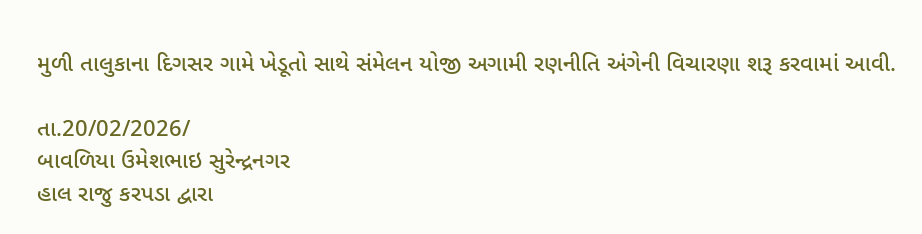મુળી તાલુકાના દિગસર ગામે ખેડૂતો સાથે સંમેલન યોજી અગામી રણનીતિ અંગેની વિચારણા શરૂ કરવામાં આવી.

તા.20/02/2026/
બાવળિયા ઉમેશભાઇ સુરેન્દ્રનગર
હાલ રાજુ કરપડા દ્વારા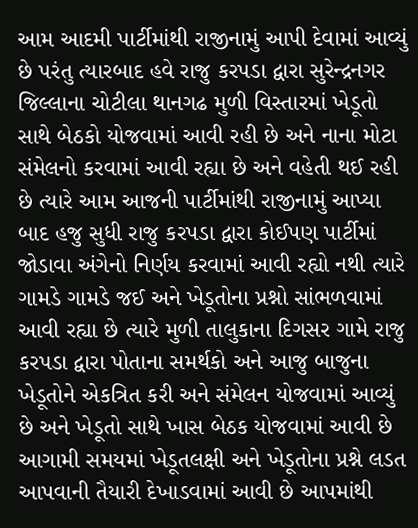આમ આદમી પાર્ટીમાંથી રાજીનામું આપી દેવામાં આવ્યું છે પરંતુ ત્યારબાદ હવે રાજુ કરપડા દ્વારા સુરેન્દ્રનગર જિલ્લાના ચોટીલા થાનગઢ મુળી વિસ્તારમાં ખેડૂતો સાથે બેઠકો યોજવામાં આવી રહી છે અને નાના મોટા સંમેલનો કરવામાં આવી રહ્યા છે અને વહેતી થઈ રહી છે ત્યારે આમ આજની પાર્ટીમાંથી રાજીનામું આપ્યા બાદ હજુ સુધી રાજુ કરપડા દ્વારા કોઈપણ પાર્ટીમાં જોડાવા અંગેનો નિર્ણય કરવામાં આવી રહ્યો નથી ત્યારે ગામડે ગામડે જઈ અને ખેડૂતોના પ્રશ્નો સાંભળવામાં આવી રહ્યા છે ત્યારે મુળી તાલુકાના દિગસર ગામે રાજુ કરપડા દ્વારા પોતાના સમર્થકો અને આજુ બાજુના ખેડૂતોને એકત્રિત કરી અને સંમેલન યોજવામાં આવ્યું છે અને ખેડૂતો સાથે ખાસ બેઠક યોજવામાં આવી છે આગામી સમયમાં ખેડૂતલક્ષી અને ખેડૂતોના પ્રશ્ને લડત આપવાની તૈયારી દેખાડવામાં આવી છે આપમાંથી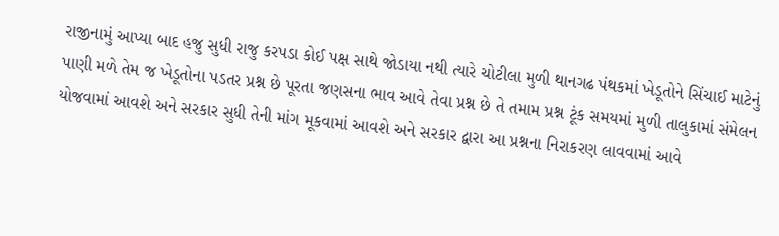રાજીનામું આપ્યા બાદ હજુ સુધી રાજુ કરપડા કોઈ પક્ષ સાથે જોડાયા નથી ત્યારે ચોટીલા મુળી થાનગઢ પંથકમાં ખેડૂતોને સિંચાઈ માટેનું પાણી મળે તેમ જ ખેડૂતોના પડતર પ્રશ્ન છે પૂરતા જણસના ભાવ આવે તેવા પ્રશ્ન છે તે તમામ પ્રશ્ન ટૂંક સમયમાં મુળી તાલુકામાં સંમેલન યોજવામાં આવશે અને સરકાર સુધી તેની માંગ મૂકવામાં આવશે અને સરકાર દ્વારા આ પ્રશ્નના નિરાકરણ લાવવામાં આવે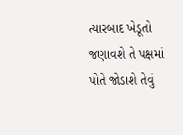ત્યારબાદ ખેડૂતો જણાવશે તે પક્ષમાં પોતે જોડાશે તેવું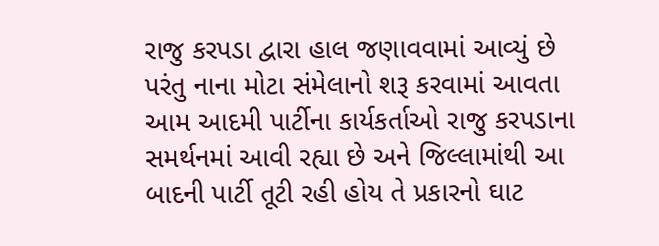રાજુ કરપડા દ્વારા હાલ જણાવવામાં આવ્યું છે પરંતુ નાના મોટા સંમેલાનો શરૂ કરવામાં આવતા આમ આદમી પાર્ટીના કાર્યકર્તાઓ રાજુ કરપડાના સમર્થનમાં આવી રહ્યા છે અને જિલ્લામાંથી આ બાદની પાર્ટી તૂટી રહી હોય તે પ્રકારનો ઘાટ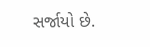સર્જાયો છે.